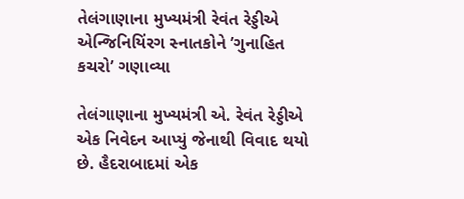તેલંગાણાના મુખ્યમંત્રી રેવંત રેડ્ડીએ એન્જિનિયિંરગ સ્નાતકોને ’ગુનાહિત કચરો’ ગણાવ્યા

તેલંગાણાના મુખ્યમંત્રી એ. રેવંત રેડ્ડીએ એક નિવેદન આપ્યું જેનાથી વિવાદ થયો છે. હૈદરાબાદમાં એક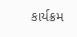કાર્યક્રમ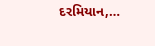દરમિયાન,…